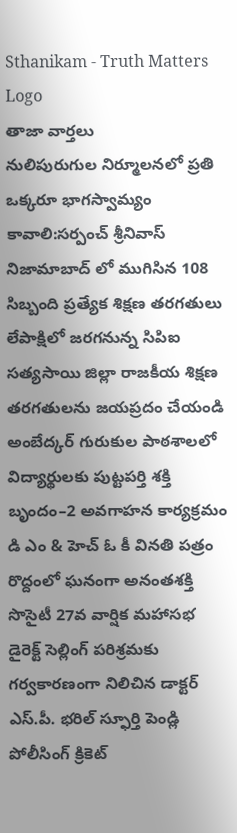Sthanikam - Truth Matters
Logo
తాజా వార్తలు
నులిపురుగుల నిర్మూలనలో ప్రతి ఒక్కరూ భాగస్వామ్యం కావాలి:సర్పంచ్ శ్రీనివాస్ నిజామాబాద్ లో ముగిసిన 108 సిబ్బంది ప్రత్యేక శిక్షణ తరగతులు లేపాక్షిలో జరగనున్న సిపిఐ సత్యసాయి జిల్లా రాజకీయ శిక్షణ తరగతులను జయప్రదం చేయండి అంబేద్కర్ గురుకుల పాఠశాలలో విద్యార్థులకు పుట్టపర్తి శక్తి బృందం–2 అవగాహన కార్యక్రమం డి ఎం & హెచ్ ఓ కీ వినతి పత్రం రొద్దంలో ఘనంగా అనంతశక్తి సొసైటీ 27వ వార్షిక మహాసభ డైరెక్ట్ సెల్లింగ్ పరిశ్రమకు గర్వకారణంగా నిలిచిన డాక్టర్ ఎస్.పీ. భరిల్ స్ఫూర్తి పెండ్లి పోలీసింగ్ క్రికెట్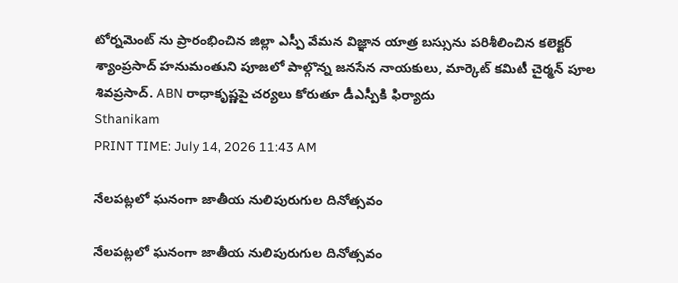టోర్నమెంట్ ను ప్రారంభించిన జిల్లా ఎస్పీ వేమన విజ్ఞాన యాత్ర బస్సును పరిశీలించిన కలెక్టర్ శ్యాంప్రసాద్ హనుమంతుని పూజలో పాల్గొన్న జనసేన నాయకులు, మార్కెట్ కమిటీ చైర్మన్ పూల శివప్రసాద్. ABN రాధాకృష్ణపై చర్యలు కోరుతూ డీఎస్పీకి ఫిర్యాదు
Sthanikam
PRINT TIME: July 14, 2026 11:43 AM

నేలపట్లలో ఘనంగా జాతీయ నులిపురుగుల దినోత్సవం

నేలపట్లలో ఘనంగా జాతీయ నులిపురుగుల దినోత్సవం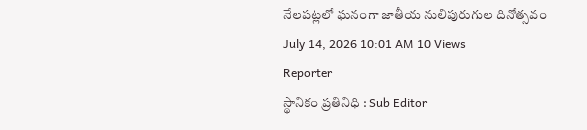నేలపట్లలో ఘనంగా జాతీయ నులిపురుగుల దినోత్సవం
July 14, 2026 10:01 AM 10 Views
Reporter
స్థానికం ప్రతినిధి : Sub Editor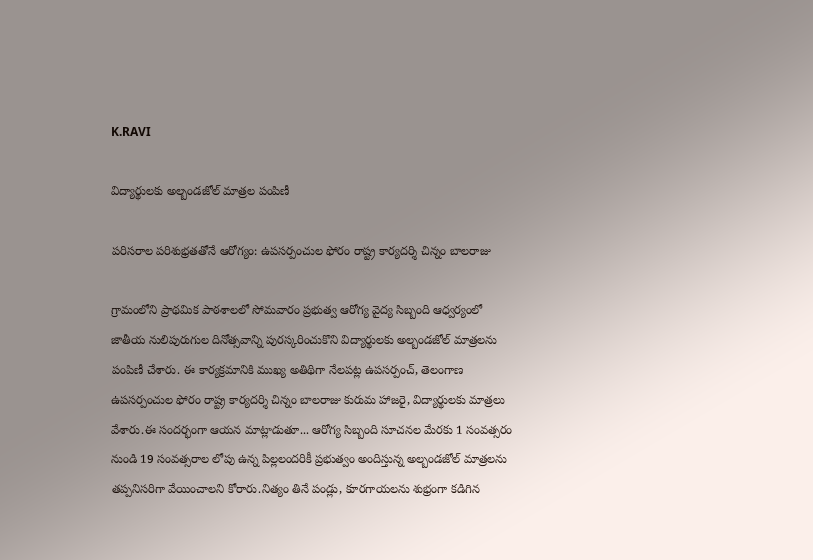K.RAVI

విద్యార్థులకు అల్బండజోల్ మాత్రల పంపిణీ

పరిసరాల పరిశుభ్రతతోనే ఆరోగ్యం: ఉపసర్పంచుల ఫోరం రాష్ట్ర కార్యదర్శి చిన్నం బాలరాజు

గ్రామంలోని ప్రాథమిక పాఠశాలలో సోమవారం ప్రభుత్వ ఆరోగ్య వైద్య సిబ్బంది ఆధ్వర్యంలో జాతీయ నులిపురుగుల దినోత్సవాన్ని పురస్కరించుకొని విద్యార్థులకు అల్బండజోల్ మాత్రలను పంపిణీ చేశారు. ఈ కార్యక్రమానికి ముఖ్య అతిథిగా నేలపట్ల ఉపసర్పంచ్, తెలంగాణ ఉపసర్పంచుల ఫోరం రాష్ట్ర కార్యదర్శి చిన్నం బాలరాజు కురుమ హాజరై, విద్యార్థులకు మాత్రలు వేశారు.ఈ సందర్భంగా ఆయన మాట్లాడుతూ... ఆరోగ్య సిబ్బంది సూచనల మేరకు 1 సంవత్సరం నుండి 19 సంవత్సరాల లోపు ఉన్న పిల్లలందరికీ ప్రభుత్వం అందిస్తున్న అల్బండజోల్ మాత్రలను తప్పనిసరిగా వేయించాలని కోరారు.నిత్యం తినే పండ్లు, కూరగాయలను శుభ్రంగా కడిగిన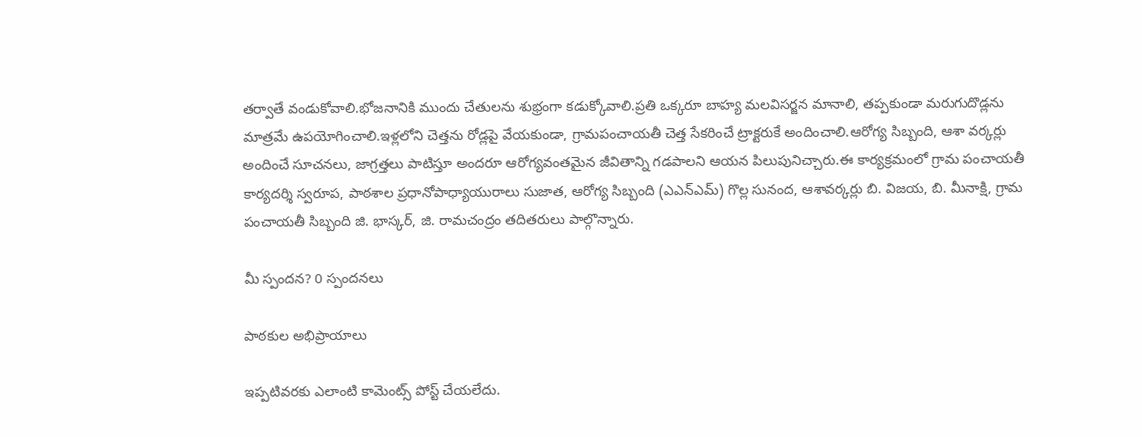తర్వాతే వండుకోవాలి.భోజనానికి ముందు చేతులను శుభ్రంగా కడుక్కోవాలి.ప్రతి ఒక్కరూ బాహ్య మలవిసర్జన మానాలి, తప్పకుండా మరుగుదొడ్లను మాత్రమే ఉపయోగించాలి.ఇళ్లలోని చెత్తను రోడ్లపై వేయకుండా, గ్రామపంచాయతీ చెత్త సేకరించే ట్రాక్టరుకే అందించాలి.ఆరోగ్య సిబ్బంది, ఆశా వర్కర్లు అందించే సూచనలు, జాగ్రత్తలు పాటిస్తూ అందరూ ఆరోగ్యవంతమైన జీవితాన్ని గడపాలని ఆయన పిలుపునిచ్చారు.ఈ కార్యక్రమంలో గ్రామ పంచాయతీ కార్యదర్శి స్వరూప, పాఠశాల ప్రధానోపాధ్యాయురాలు సుజాత, ఆరోగ్య సిబ్బంది (ఎఎన్ఎమ్) గొల్ల సునంద, ఆశావర్కర్లు బి. విజయ, బి. మీనాక్షి, గ్రామ పంచాయతీ సిబ్బంది జి. భాస్కర్, జి. రామచంద్రం తదితరులు పాల్గొన్నారు.

మీ స్పందన? 0 స్పందనలు

పాఠకుల అభిప్రాయాలు

ఇప్పటివరకు ఎలాంటి కామెంట్స్ పోస్ట్ చేయలేదు.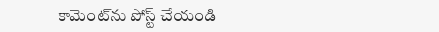కామెంట్‌ను పోస్ట్ చేయండి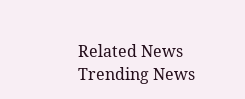Related News
Trending News